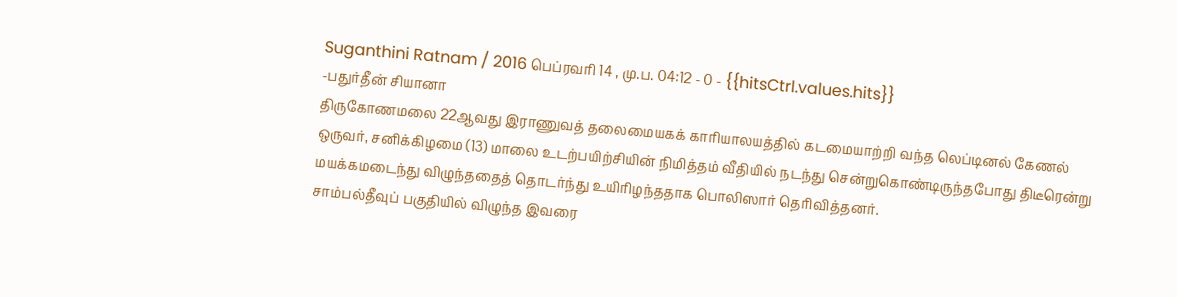Suganthini Ratnam / 2016 பெப்ரவரி 14 , மு.ப. 04:12 - 0 - {{hitsCtrl.values.hits}}
-பதுர்தீன் சியானா
திருகோணமலை 22ஆவது இராணுவத் தலைமையகக் காரியாலயத்தில் கடமையாற்றி வந்த லெப்டினல் கேணல் ஒருவர், சனிக்கிழமை (13) மாலை உடற்பயிற்சியின் நிமித்தம் வீதியில் நடந்து சென்றுகொண்டிருந்தபோது திடீரென்று மயக்கமடைந்து விழுந்ததைத் தொடர்ந்து உயிரிழந்ததாக பொலிஸார் தெரிவித்தனர்.
சாம்பல்தீவுப் பகுதியில் விழுந்த இவரை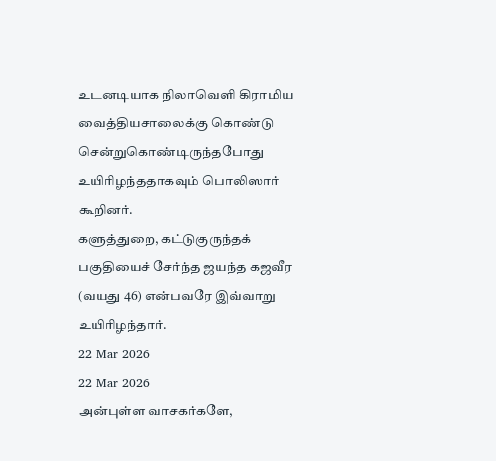உடனடியாக நிலாவெளி கிராமிய வைத்தியசாலைக்கு கொண்டு சென்றுகொண்டிருந்தபோது உயிரிழந்ததாகவும் பொலிஸார் கூறினர்.
களுத்துறை, கட்டுகுருந்தக் பகுதியைச் சேர்ந்த ஜயந்த கஜவீர (வயது 46) என்பவரே இவ்வாறு உயிரிழந்தார்.
22 Mar 2026
22 Mar 2026
அன்புள்ள வாசகர்களே,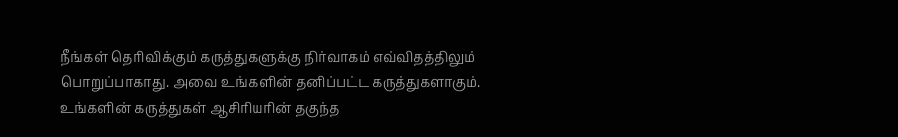நீங்கள் தெரிவிக்கும் கருத்துகளுக்கு நிர்வாகம் எவ்விதத்திலும் பொறுப்பாகாது. அவை உங்களின் தனிப்பட்ட கருத்துகளாகும். உங்களின் கருத்துகள் ஆசிரியரின் தகுந்த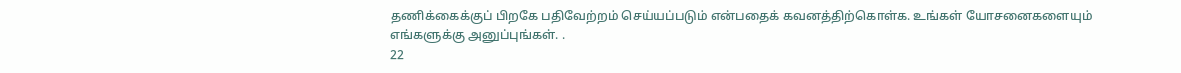தணிக்கைக்குப் பிறகே பதிவேற்றம் செய்யப்படும் என்பதைக் கவனத்திற்கொள்க. உங்கள் யோசனைகளையும் எங்களுக்கு அனுப்புங்கள். .
22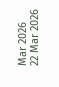Mar 2026
22 Mar 2026